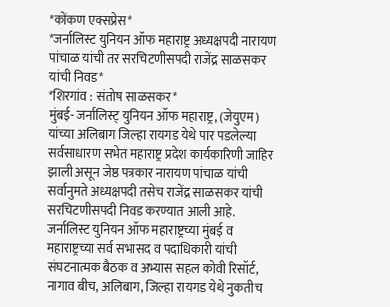*कोंकण एक्सप्रेस*
*जर्नालिस्ट युनियन ऑफ महाराष्ट्र अध्यक्षपदी नारायण पांचाळ यांची तर सरचिटणीसपदी राजेंद्र साळसकर यांची निवड*
*शिरगांव : संतोष साळसकर*
मुंबई- जर्नालिस्ट् युनियन ऑफ महाराष्ट्र, (जेयुएम) यांच्या अलिबाग जिल्हा रायगड येथे पार पडलेल्या सर्वसाधारण सभेत महाराष्ट्र प्रदेश कार्यकारिणी जाहिर झाली असून जेष्ठ पत्रकार नारायण पांचाळ यांची सर्वानुमते अध्यक्षपदी तसेच राजेंद्र साळसकर यांची सरचिटणीसपदी निवड करण्यात आली आहे.
जर्नालिस्ट युनियन ऑफ महाराष्ट्रच्या मुंबई व महाराष्ट्रच्या सर्व सभासद व पदाधिकारी यांची संघटनात्मक बैठक व अभ्यास सहल कोवी रिसॉर्ट, नागाव बीच, अलिबाग, जिल्हा रायगड येथे नुकतीच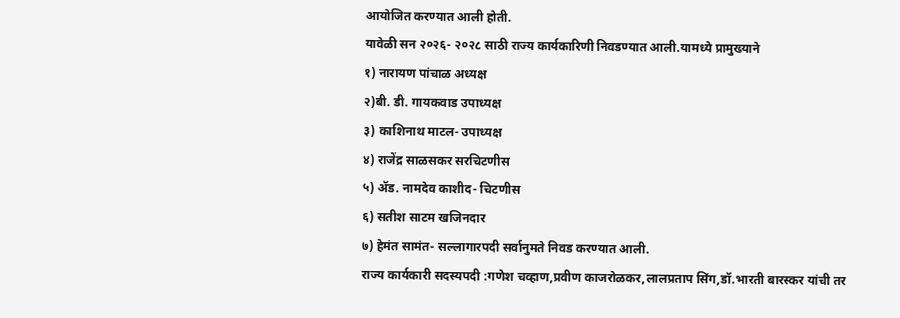आयोजित करण्यात आली होती.
यावेळी सन २०२६- २०२८ साठी राज्य कार्यकारिणी निवडण्यात आली.यामध्ये प्रामुख्याने
१) नारायण पांचाळ अध्यक्ष
२)बी. डी. गायकवाड उपाध्यक्ष
३) काशिनाथ माटल- उपाध्यक्ष
४) राजेंद्र साळसकर सरचिटणीस
५) ॲड. नामदेव काशीद- चिटणीस
६) सतीश साटम खजिनदार
७) हेमंत सामंत- सल्लागारपदी सर्वानुमते निवड करण्यात आली.
राज्य कार्यकारी सदस्यपदी :गणेश चव्हाण,प्रवीण काजरोळकर,लालप्रताप सिंग,डॉ.भारती बारस्कर यांची तर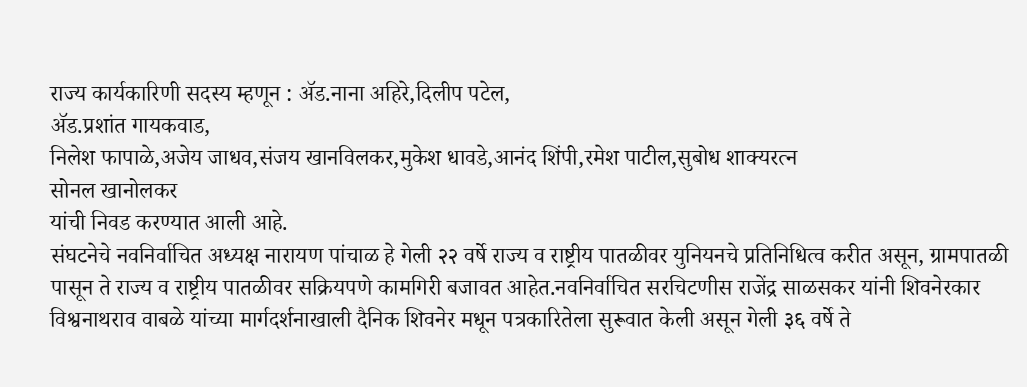राज्य कार्यकारिणी सदस्य म्हणून : ॲड.नाना अहिरे,दिलीप पटेल,
ॲड.प्रशांत गायकवाड,
निलेश फापाळे,अजेय जाधव,संजय खानविलकर,मुकेश धावडे,आनंद शिंपी,रमेश पाटील,सुबोध शाक्यरत्न
सोनल खानोलकर
यांची निवड करण्यात आली आहे.
संघटनेचे नवनिर्वाचित अध्यक्ष नारायण पांचाळ हे गेली २२ वर्षे राज्य व राष्ट्रीय पातळीवर युनियनचे प्रतिनिधित्व करीत असून, ग्रामपातळी पासून ते राज्य व राष्ट्रीय पातळीवर सक्रियपणे कामगिरी बजावत आहेत.नवनिर्वाचित सरचिटणीस राजेंद्र साळसकर यांनी शिवनेरकार विश्वनाथराव वाबळे यांच्या मार्गदर्शनाखाली दैनिक शिवनेर मधून पत्रकारितेला सुरूवात केली असून गेली ३६ वर्षे ते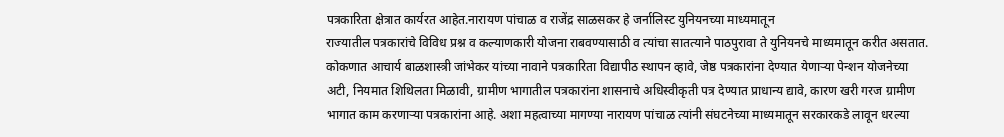पत्रकारिता क्षेत्रात कार्यरत आहेत.नारायण पांचाळ व राजेंद्र साळसकर हे जर्नालिस्ट युनियनच्या माध्यमातून
राज्यातील पत्रकारांचे विविध प्रश्न व कल्याणकारी योजना राबवण्यासाठी व त्यांचा सातत्याने पाठपुरावा ते युनियनचे माध्यमातून करीत असतात.
कोकणात आचार्य बाळशास्त्री जांभेकर यांच्या नावाने पत्रकारिता विद्यापीठ स्थापन व्हावे, जेष्ठ पत्रकारांना देण्यात येणाऱ्या पेन्शन योजनेच्या अटी, नियमात शिथिलता मिळावी, ग्रामीण भागातील पत्रकारांना शासनाचे अधिस्वीकृती पत्र देण्यात प्राधान्य द्यावे, कारण खरी गरज ग्रामीण भागात काम करणाऱ्या पत्रकारांना आहे. अशा महत्वाच्या मागण्या नारायण पांचाळ त्यांनी संघटनेच्या माध्यमातून सरकारकडे लावून धरल्या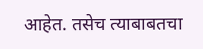आहेत. तसेच त्याबाबतचा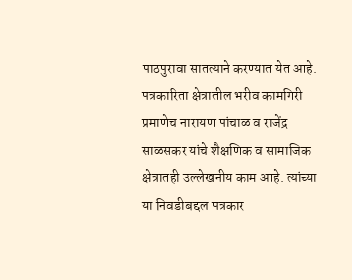पाठपुरावा सातत्याने करण्यात येत आहे. पत्रकारिता क्षेत्रातील भरीव कामगिरी प्रमाणेच नारायण पांचाळ व राजेंद्र साळसकर यांचे शैक्षणिक व सामाजिक क्षेत्रातही उल्लेखनीय काम आहे. त्यांच्या या निवडीबद्दल पत्रकार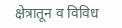क्षेत्रातून व विविध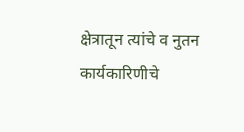क्षेत्रातून त्यांचे व नुतन कार्यकारिणीचे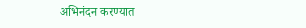अभिनंदन करण्यात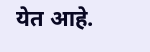येत आहे.